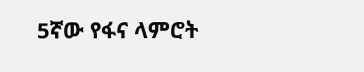5ኛው የፋና ላምሮት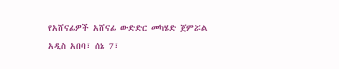የአሸናፊዎች አሸናፊ ውድድር መካሄድ ጀምሯል
አዲስ አበባ፣ ሰኔ 7፣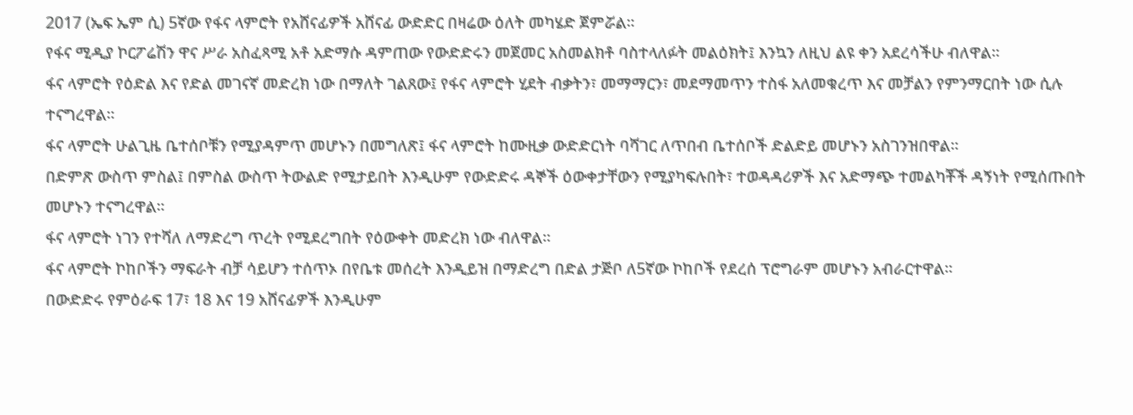2017 (ኤፍ ኤም ሲ) 5ኛው የፋና ላምሮት የአሸናፊዎች አሸናፊ ውድድር በዛሬው ዕለት መካሄድ ጀምሯል፡፡
የፋና ሚዲያ ኮርፖሬሽን ዋና ሥራ አስፈጻሚ አቶ አድማሱ ዳምጠው የውድድሩን መጀመር አስመልክቶ ባስተላለፉት መልዕክት፤ እንኳን ለዚህ ልዩ ቀን አደረሳችሁ ብለዋል።
ፋና ላምሮት የዕድል እና የድል መገናኛ መድረክ ነው በማለት ገልጸው፤ የፋና ላምሮት ሂደት ብቃትን፣ መማማርን፣ መደማመጥን ተስፋ አለመቁረጥ እና መቻልን የምንማርበት ነው ሲሉ ተናግረዋል።
ፋና ላምሮት ሁልጊዜ ቤተሰቦቹን የሚያዳምጥ መሆኑን በመግለጽ፤ ፋና ላምሮት ከሙዚቃ ውድድርነት ባሻገር ለጥበብ ቤተሰቦች ድልድይ መሆኑን አስገንዝበዋል።
በድምጽ ውስጥ ምስል፤ በምስል ውስጥ ትውልድ የሚታይበት እንዲሁም የውድድሩ ዳኞች ዕውቀታቸውን የሚያካፍሉበት፣ ተወዳዳሪዎች እና አድማጭ ተመልካቾች ዳኝነት የሚሰጡበት መሆኑን ተናግረዋል።
ፋና ላምሮት ነገን የተሻለ ለማድረግ ጥረት የሚደረግበት የዕውቀት መድረክ ነው ብለዋል።
ፋና ላምሮት ኮከቦችን ማፍራት ብቻ ሳይሆን ተሰጥኦ በየቤቱ መሰረት እንዲይዝ በማድረግ በድል ታጅቦ ለ5ኛው ኮከቦች የደረሰ ፕሮግራም መሆኑን አብራርተዋል።
በውድድሩ የምዕራፍ 17፣ 18 እና 19 አሸናፊዎች እንዲሁም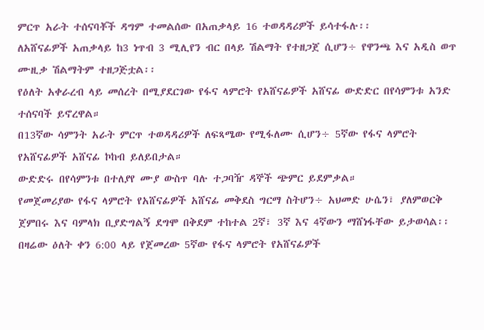ምርጥ አራት ተሰናባቾች ዳግም ተመልሰው በአጠቃላይ 16 ተወዳዳሪዎች ይሳተፋሉ፡፡
ለአሸናፊዎች አጠቃላይ ከ3 ነጥብ 3 ሚሊየን ብር በላይ ሽልማት የተዘጋጀ ሲሆን÷ የዋንጫ እና አዲስ ወጥ ሙዚቃ ሽልማትም ተዘጋጅቷል፡፡
የዕለት አቀራረብ ላይ መሰረት በሚያደርገው የፋና ላምሮት የአሸናፊዎች አሸናፊ ውድድር በየሳምንቱ አንድ ተሰናባች ይኖረዋል።
በ13ኛው ሳምንት አራት ምርጥ ተወዳዳሪዎች ለፍጻሜው የሚፋለሙ ሲሆን÷ 5ኛው የፋና ላምሮት የአሸናፊዎች አሸናፊ ኮከብ ይለይበታል።
ውድድሩ በየሳምንቱ በተለያየ ሙያ ውስጥ ባሉ ተጋባዥ ዳኞች ጭምር ይደምቃል።
የመጀመሪያው የፋና ላምሮት የአሸናፊዎች አሸናፊ መቅደስ ግርማ ስትሆን÷ አህመድ ሁሴን፣ ያለምወርቅ ጀምበሩ እና ባምላክ ቢያድግልኝ ደግሞ በቅደም ተከተል 2ኛ፣ 3ኛ እና 4ኛውን ማሸነፋቸው ይታወሳል፡፡
በዛሬው ዕለት ቀን 6:00 ላይ የጀመረው 5ኛው የፋና ላምሮት የአሸናፊዎች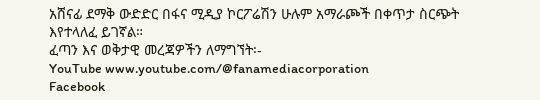አሸናፊ ደማቅ ውድድር በፋና ሚዲያ ኮርፖሬሽን ሁሉም አማራጮች በቀጥታ ስርጭት እየተላለፈ ይገኛል።
ፈጣን እና ወቅታዊ መረጃዎችን ለማግኘት፡-
YouTube www.youtube.com/@fanamediacorporation
Facebook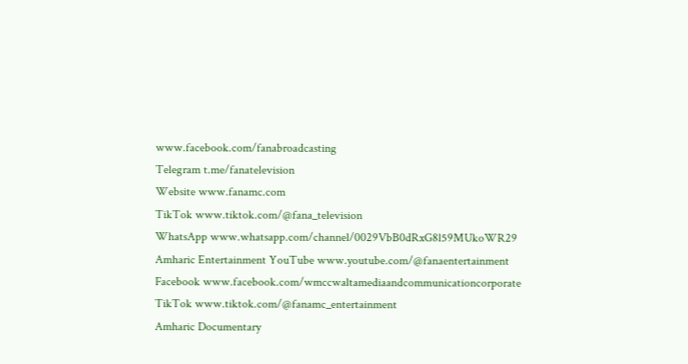www.facebook.com/fanabroadcasting
Telegram t.me/fanatelevision
Website www.fanamc.com
TikTok www.tiktok.com/@fana_television
WhatsApp www.whatsapp.com/channel/0029VbB0dRxG8l59MUkoWR29
Amharic Entertainment YouTube www.youtube.com/@fanaentertainment
Facebook www.facebook.com/wmccwaltamediaandcommunicationcorporate
TikTok www.tiktok.com/@fanamc_entertainment
Amharic Documentary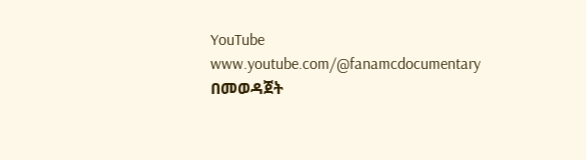YouTube www.youtube.com/@fanamcdocumentary በመወዳጀት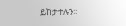ይከታተሉን፡፡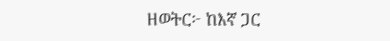ዘወትር፦ ከእኛ ጋር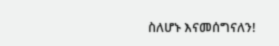ስለሆኑ እናመሰግናለን!